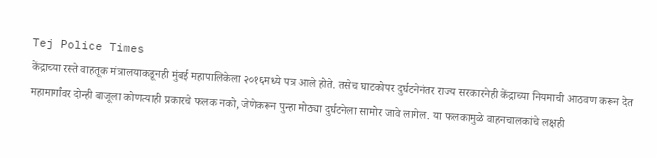Tej Police Times
केंद्राच्या रस्ते वाहतूक मंत्रालयाकडूनही मुंबई महापालिकेला २०१६मध्ये पत्र आले होते. तसेच घाटकोपर दुर्घटनेनंतर राज्य सरकारनेही केंद्राच्या नियमाची आठवण करून देत महामार्गांवर दोन्ही बाजूला कोणत्याही प्रकारचे फलक नको, जेणेकरून पुन्हा मोठ्या दुर्घटनेला सामोर जावे लागेल. या फलकामुळे वाहनचालकांचे लक्षही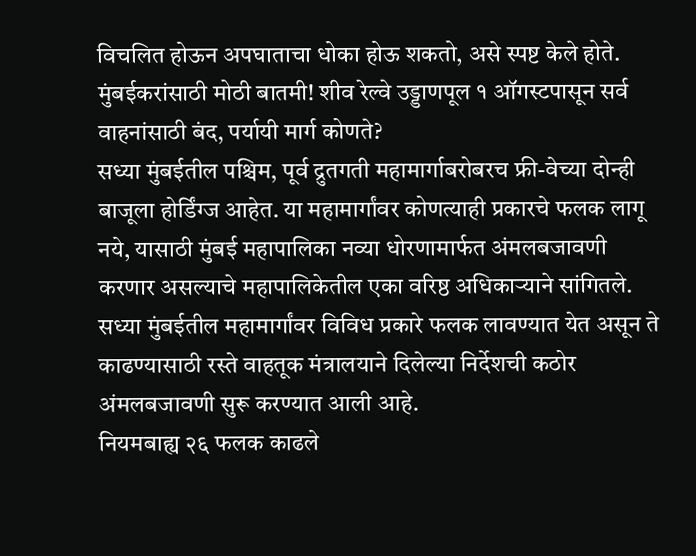विचलित होऊन अपघाताचा धोका होऊ शकतो, असे स्पष्ट केले होते.
मुंबईकरांसाठी मोठी बातमी! शीव रेल्वे उड्डाणपूल १ ऑगस्टपासून सर्व वाहनांसाठी बंद, पर्यायी मार्ग कोणते?
सध्या मुंबईतील पश्चिम, पूर्व द्रुतगती महामार्गाबरोबरच फ्री-वेच्या दोन्ही बाजूला होर्डिंग्ज आहेत. या महामार्गांवर कोणत्याही प्रकारचे फलक लागू नये, यासाठी मुंबई महापालिका नव्या धोरणामार्फत अंमलबजावणी करणार असल्याचे महापालिकेतील एका वरिष्ठ अधिकाऱ्याने सांगितले. सध्या मुंबईतील महामार्गांवर विविध प्रकारे फलक लावण्यात येत असून ते काढण्यासाठी रस्ते वाहतूक मंत्रालयाने दिलेल्या निर्देशची कठोर अंमलबजावणी सुरू करण्यात आली आहे.
नियमबाह्य २६ फलक काढले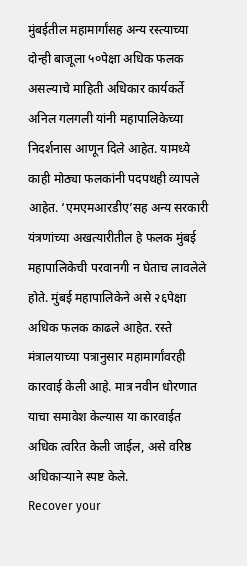मुंबईतील महामार्गांसह अन्य रस्त्याच्या दोन्ही बाजूला ५०पेक्षा अधिक फलक असल्याचे माहिती अधिकार कार्यकर्ते अनिल गलगली यांनी महापालिकेच्या निदर्शनास आणून दिले आहेत. यामध्ये काही मोठ्या फलकांनी पदपथही व्यापले आहेत. ‘एमएमआरडीए’सह अन्य सरकारी यंत्रणांच्या अखत्यारीतील हे फलक मुंबई महापालिकेची परवानगी न घेताच लावलेले होते. मुंबई महापालिकेने असे २६पेक्षा अधिक फलक काढले आहेत. रस्ते मंत्रालयाच्या पत्रानुसार महामार्गांवरही कारवाई केली आहे. मात्र नवीन धोरणात याचा समावेश केल्यास या कारवाईत अधिक त्वरित केली जाईल, असे वरिष्ठ अधिकाऱ्याने स्पष्ट केले.
Recover your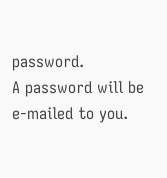password.
A password will be e-mailed to you.